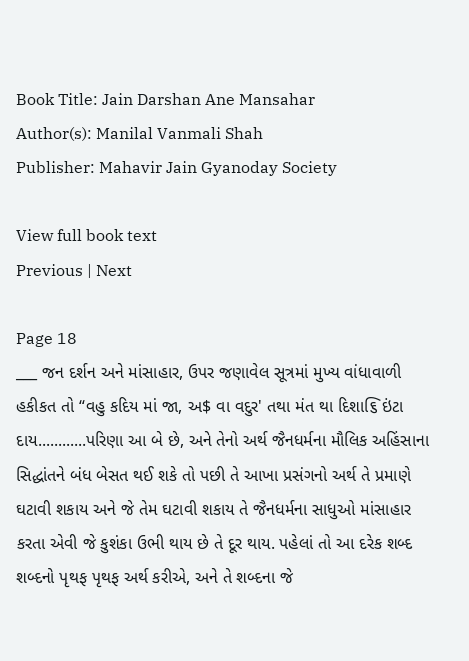Book Title: Jain Darshan Ane Mansahar
Author(s): Manilal Vanmali Shah
Publisher: Mahavir Jain Gyanoday Society

View full book text
Previous | Next

Page 18
___ જન દર્શન અને માંસાહાર, ઉપર જણાવેલ સૂત્રમાં મુખ્ય વાંધાવાળી હકીકત તો “વહુ કદિય માં જા, અ$ વા વદુર' તથા મંત થા દિશા૬િ ઇંટા દાય............પરિણા આ બે છે, અને તેનો અર્થ જૈનધર્મના મૌલિક અહિંસાના સિદ્ધાંતને બંધ બેસત થઈ શકે તો પછી તે આખા પ્રસંગનો અર્થ તે પ્રમાણે ઘટાવી શકાય અને જે તેમ ઘટાવી શકાય તે જૈનધર્મના સાધુઓ માંસાહાર કરતા એવી જે કુશંકા ઉભી થાય છે તે દૂર થાય. પહેલાં તો આ દરેક શબ્દ શબ્દનો પૃથફ પૃથફ અર્થ કરીએ, અને તે શબ્દના જે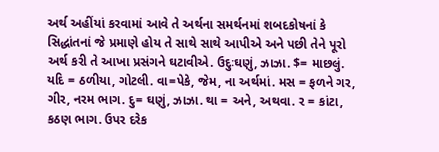અર્થ અહીંયાં કરવામાં આવે તે અર્થના સમર્થનમાં શબદકોષનાં કે સિદ્ધાંતનાં જે પ્રમાણે હોય તે સાથે સાથે આપીએ અને પછી તેને પૂરો અર્થ કરી તે આખા પ્રસંગને ઘટાવીએ. ઉદુઃઘણું, ઝાઝા. $= માછલું. યદિ = ઠળીયા, ગોટલી. વા=પેકે, જેમ, ના અર્થમાં. મસ = ફળને ગર, ગીર, નરમ ભાગ. દુ= ઘણું, ઝાઝા. થા = અને, અથવા. ર = કાંટા, કઠણ ભાગ. ઉપર દરેક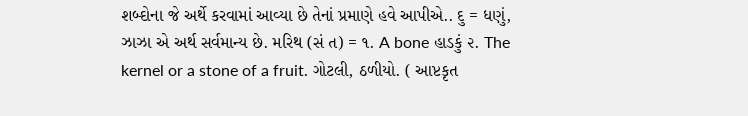શબ્દોના જે અર્થે કરવામાં આવ્યા છે તેનાં પ્રમાણે હવે આપીએ.. દુ = ધણું, ઝાઝા એ અર્થ સર્વમાન્ય છે. મરિથ (સં ત) = ૧. A bone હાડકું ૨. The kernel or a stone of a fruit. ગોટલી, ઠળીયો. ( આપ્ટકૃત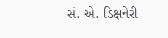સં. એ. ડિક્ષનેરી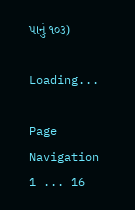પાનું ૧૦૩)

Loading...

Page Navigation
1 ... 16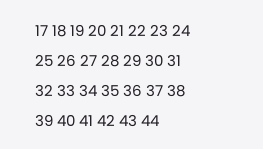17 18 19 20 21 22 23 24 25 26 27 28 29 30 31 32 33 34 35 36 37 38 39 40 41 42 43 44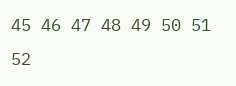45 46 47 48 49 50 51 52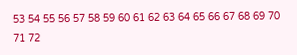53 54 55 56 57 58 59 60 61 62 63 64 65 66 67 68 69 70 71 72